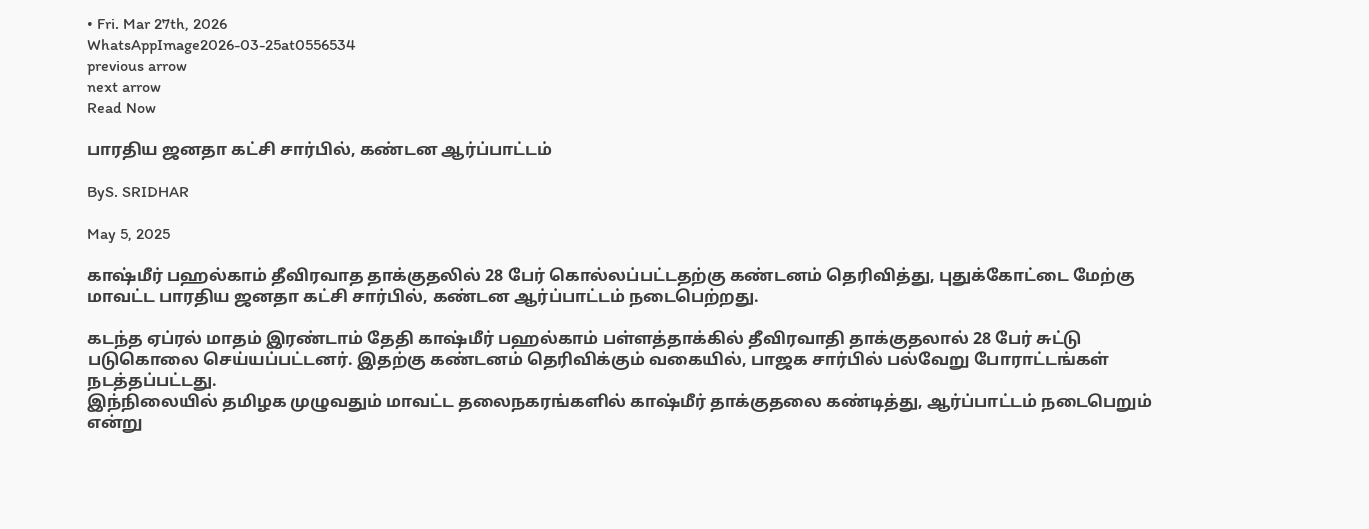• Fri. Mar 27th, 2026
WhatsAppImage2026-03-25at0556534
previous arrow
next arrow
Read Now

பாரதிய ஜனதா கட்சி சார்பில், கண்டன ஆர்ப்பாட்டம்

ByS. SRIDHAR

May 5, 2025

காஷ்மீர் பஹல்காம் தீவிரவாத தாக்குதலில் 28 பேர் கொல்லப்பட்டதற்கு கண்டனம் தெரிவித்து, புதுக்கோட்டை மேற்கு மாவட்ட பாரதிய ஜனதா கட்சி சார்பில், கண்டன ஆர்ப்பாட்டம் நடைபெற்றது.

கடந்த ஏப்ரல் மாதம் இரண்டாம் தேதி காஷ்மீர் பஹல்காம் பள்ளத்தாக்கில் தீவிரவாதி தாக்குதலால் 28 பேர் சுட்டு படுகொலை செய்யப்பட்டனர். இதற்கு கண்டனம் தெரிவிக்கும் வகையில், பாஜக சார்பில் பல்வேறு போராட்டங்கள் நடத்தப்பட்டது.
இந்நிலையில் தமிழக முழுவதும் மாவட்ட தலைநகரங்களில் காஷ்மீர் தாக்குதலை கண்டித்து, ஆர்ப்பாட்டம் நடைபெறும் என்று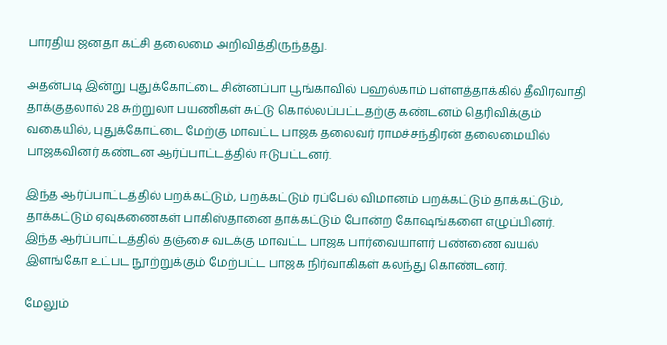பாரதிய ஜனதா கட்சி தலைமை அறிவித்திருந்தது.

அதன்படி இன்று புதுக்கோட்டை சின்னப்பா பூங்காவில் பஹல்காம் பள்ளத்தாக்கில் தீவிரவாதி தாக்குதலால் 28 சுற்றுலா பயணிகள் சுட்டு கொல்லப்பட்டதற்கு கண்டனம் தெரிவிக்கும் வகையில், புதுக்கோட்டை மேற்கு மாவட்ட பாஜக தலைவர் ராமச்சந்திரன் தலைமையில் பாஜகவினர் கண்டன ஆர்ப்பாட்டத்தில் ஈடுபட்டனர்.

இந்த ஆர்ப்பாட்டத்தில் பறக்கட்டும், பறக்கட்டும் ரப்பேல் விமானம் பறக்கட்டும் தாக்கட்டும், தாக்கட்டும் ஏவுகணைகள் பாகிஸ்தானை தாக்கட்டும் போன்ற கோஷங்களை எழுப்பினர். இந்த ஆர்ப்பாட்டத்தில் தஞ்சை வடக்கு மாவட்ட பாஜக பார்வையாளர் பண்ணை வயல் இளங்கோ உட்பட நூற்றுக்கும் மேற்பட்ட பாஜக நிர்வாகிகள் கலந்து கொண்டனர்.

மேலும்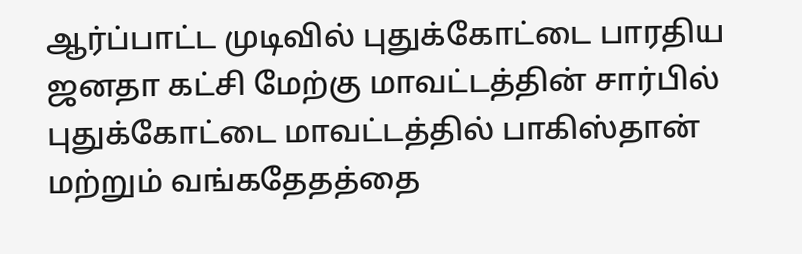ஆர்ப்பாட்ட முடிவில் புதுக்கோட்டை பாரதிய ஜனதா கட்சி மேற்கு மாவட்டத்தின் சார்பில் புதுக்கோட்டை மாவட்டத்தில் பாகிஸ்தான் மற்றும் வங்கதேதத்தை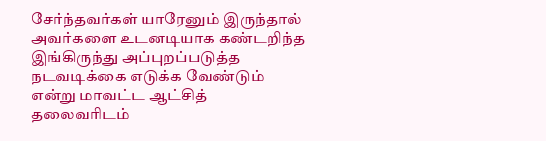சேர்ந்தவர்கள் யாரேனும் இருந்தால் அவர்களை உடனடியாக கண்டறிந்த இங்கிருந்து அப்புறப்படுத்த நடவடிக்கை எடுக்க வேண்டும் என்று மாவட்ட ஆட்சித் தலைவரிடம்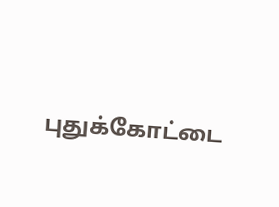புதுக்கோட்டை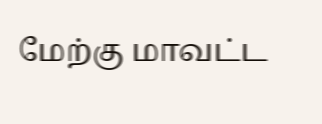மேற்கு மாவட்ட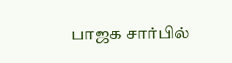பாஜக சார்பில்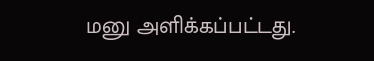மனு அளிக்கப்பட்டது.